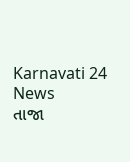Karnavati 24 News
તાજા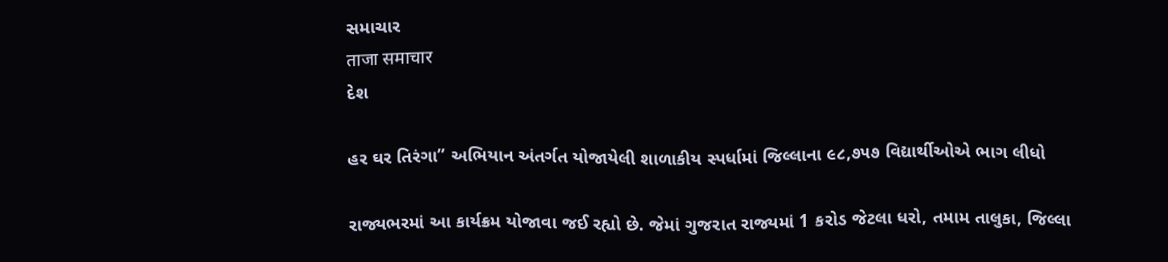સમાચાર
ताजा समाचार
દેશ

હર ઘર તિરંગા” અભિયાન અંતર્ગત યોજાયેલી શાળાકીય સ્પર્ધામાં જિલ્લાના ૯૮,૭૫૭ વિદ્યાર્થીઓએ ભાગ લીધો

રાજ્યભરમાં આ કાર્યક્રમ યોજાવા જઈ રહ્યો છે. જેમાં ગુજરાત રાજ્યમાં 1 કરોડ જેટલા ધરો, તમામ તાલુકા, જિલ્લા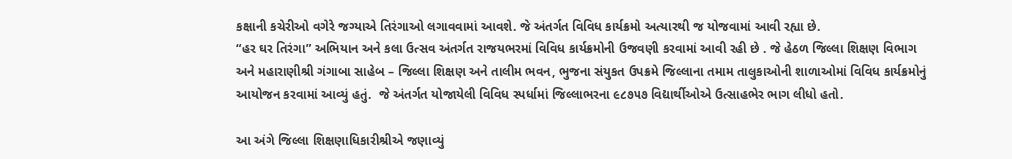કક્ષાની કચેરીઓ વગેરે જગ્યાએ તિરંગાઓ લગાવવામાં આવશે. જે અંતર્ગત વિવિધ કાર્યક્રમો અત્યારથી જ યોજવામાં આવી રહ્યા છે.
“હર ઘર તિરંગા” અભિયાન અને કલા ઉત્સવ અંતર્ગત રાજયભરમાં વિવિધ કાર્યક્રમોની ઉજવણી કરવામાં આવી રહી છે . જે હેઠળ જિલ્લા શિક્ષણ વિભાગ અને મહારાણીશ્રી ગંગાબા સાહેબ – જિલ્લા શિક્ષણ અને તાલીમ ભવન, ભુજના સંયુકત ઉપક્રમે જિલ્લાના તમામ તાલુકાઓની શાળાઓમાં વિવિધ કાર્યક્રમોનું આયોજન કરવામાં આવ્યું હતું.  જે અંતર્ગત યોજાયેલી વિવિધ સ્પર્ધામાં જિલ્લાભરના ૯૮૭૫૭ વિદ્યાર્થીઓએ ઉત્સાહભેર ભાગ લીધો હતો.

આ અંગે જિલ્લા શિક્ષણાધિકારીશ્રીએ જણાવ્યું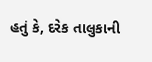હતું કે, દરેક તાલુકાની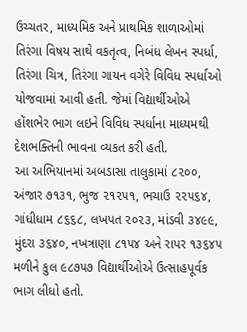ઉચ્ચતર, માધ્યમિક અને પ્રાથમિક શાળાઓમાં તિરંગા વિષય સાથે વકતૃત્વ, નિબંધ લેખન સ્પર્ધા, તિરંગા ચિત્ર, તિરંગા ગાયન વગેરે વિવિધ સ્પર્ધાઓ યોજવામાં આવી હતી. જેમાં વિદ્યાર્થીઓએ હોંશભેર ભાગ લઇને વિવિધ સ્પર્ધાના માધ્યમથી દેશભક્તિની ભાવના વ્યકત કરી હતી.
આ અભિયાનમાં અબડાસા તાલુકામાં ૮૨૦૦, અંજાર ૭૧૩૧, ભુજ ૨૧૨૫૧, ભચાઉ ૨૨૫૬૪, ગાંધીધામ ૮૬૬૮, લખપત ૨૦૨૩, માંડવી ૩૪૯૯, મુંદરા ૩૬૪૦, નખત્રાણા ૮૧૫૪ અને રાપર ૧૩૬૪૫ મળીને કુલ ૯૮૭૫૭ વિદ્યાર્થીઓએ ઉત્સાહપૂર્વક ભાગ લીધો હતો.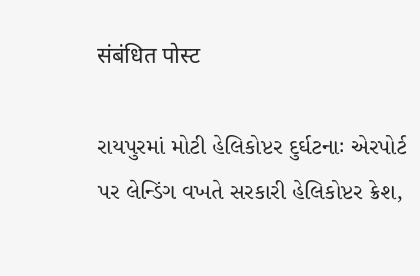संबंधित पोस्ट

રાયપુરમાં મોટી હેલિકોપ્ટર દુર્ઘટનાઃ એરપોર્ટ પર લેન્ડિંગ વખતે સરકારી હેલિકોપ્ટર ક્રેશ,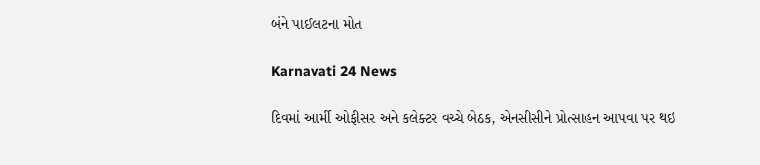બંને પાઈલટના મોત

Karnavati 24 News

દિવમાં આર્મી ઓફીસર અને કલેક્ટર વચ્ચે બેઠક, એનસીસીને પ્રોત્સાહન આપવા પર થઇ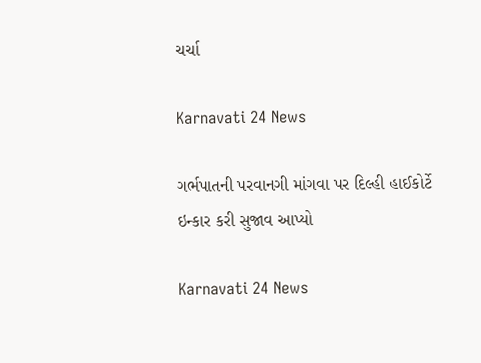ચર્ચા

Karnavati 24 News

ગર્ભપાતની પરવાનગી માંગવા પર દિલ્હી હાઈકોર્ટે ઇન્કાર કરી સુજાવ આપ્યો

Karnavati 24 News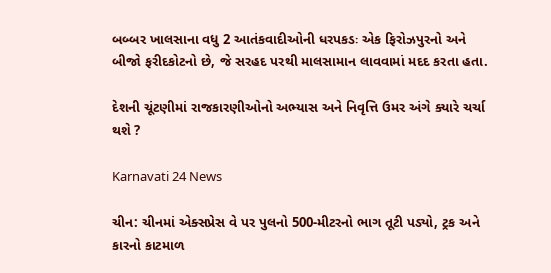બબ્બર ખાલસાના વધુ 2 આતંકવાદીઓની ધરપકડઃ એક ફિરોઝપુરનો અને બીજો ફરીદકોટનો છે, જે સરહદ પરથી માલસામાન લાવવામાં મદદ કરતા હતા.

દેશની ચૂંટણીમાં રાજકારણીઓનો અભ્યાસ અને નિવૃત્તિ ઉમર અંગે ક્યારે ચર્ચા થશે ?

Karnavati 24 News

ચીન: ચીનમાં એક્સપ્રેસ વે પર પુલનો 500-મીટરનો ભાગ તૂટી પડ્યો, ટ્રક અને કારનો કાટમાળ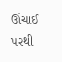ઊંચાઈ પરથી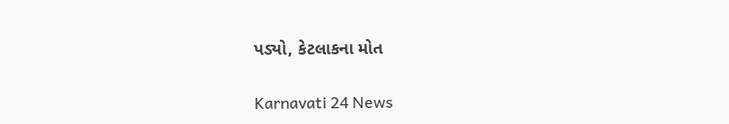પડ્યો, કેટલાકના મોત

Karnavati 24 News